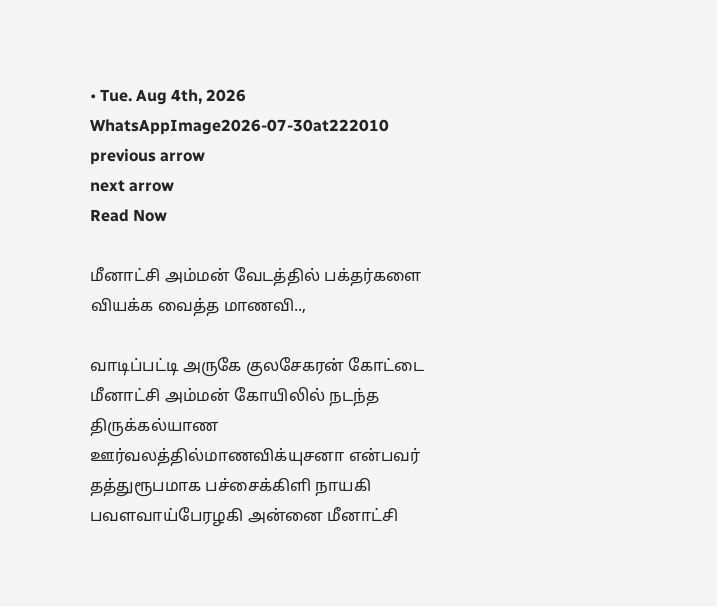• Tue. Aug 4th, 2026
WhatsAppImage2026-07-30at222010
previous arrow
next arrow
Read Now

மீனாட்சி அம்மன் வேடத்தில் பக்தர்களை வியக்க வைத்த மாணவி..,

வாடிப்பட்டி அருகே குலசேகரன் கோட்டை மீனாட்சி அம்மன் கோயிலில் நடந்த திருக்கல்யாண ஊர்வலத்தில்மாணவிக்யுசனா என்பவர் தத்துரூபமாக பச்சைக்கிளி நாயகி பவளவாய்பேரழகி அன்னை மீனாட்சி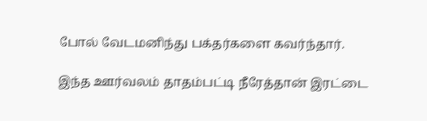போல் வேடமனிந்து பக்தர்களை கவர்ந்தார்.

இந்த ஊர்வலம் தாதம்பட்டி நீரேத்தான் இரட்டை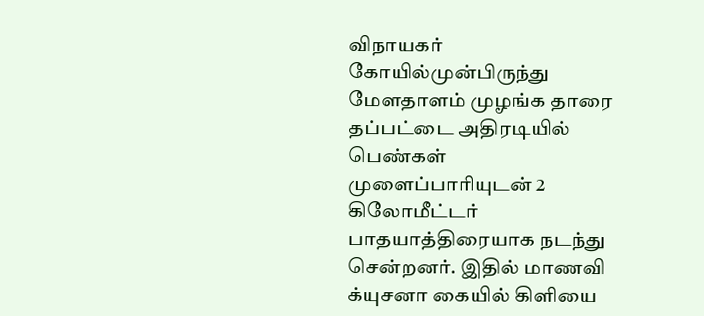விநாயகர் கோயில்முன்பிருந்து மேளதாளம் முழங்க தாரை தப்பட்டை அதிரடியில் பெண்கள் முளைப்பாரியுடன் 2 கிலோமீட்டர் பாதயாத்திரையாக நடந்து சென்றனர். இதில் மாணவி க்யுசனா கையில் கிளியை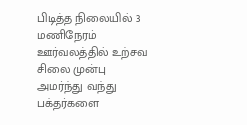பிடித்த நிலையில் 3 மணிநேரம் ஊர்வலத்தில் உற்சவ சிலை முன்பு அமர்ந்து வந்து பக்தர்களை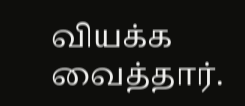வியக்க வைத்தார்.